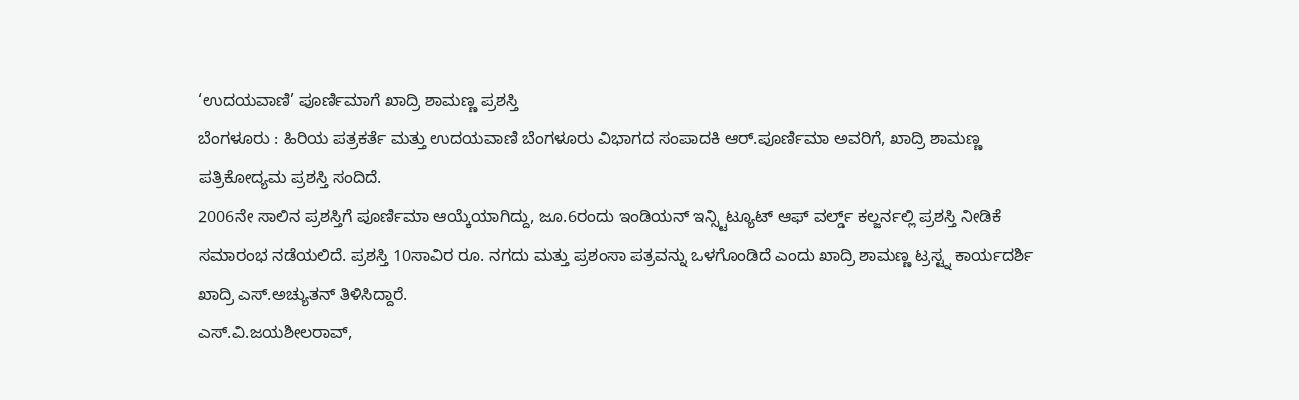‘ಉದಯವಾಣಿ’ ಪೂರ್ಣಿಮಾಗೆ ಖಾದ್ರಿ ಶಾಮಣ್ಣ ಪ್ರಶಸ್ತಿ
ಬೆಂಗಳೂರು : ಹಿರಿಯ ಪತ್ರಕರ್ತೆ ಮತ್ತು ಉದಯವಾಣಿ ಬೆಂಗಳೂರು ವಿಭಾಗದ ಸಂಪಾದಕಿ ಆರ್.ಪೂರ್ಣಿಮಾ ಅವರಿಗೆ, ಖಾದ್ರಿ ಶಾಮಣ್ಣ ಪತ್ರಿಕೋದ್ಯಮ ಪ್ರಶಸ್ತಿ ಸಂದಿದೆ.
2006ನೇ ಸಾಲಿನ ಪ್ರಶಸ್ತಿಗೆ ಪೂರ್ಣಿಮಾ ಆಯ್ಕೆಯಾಗಿದ್ದು, ಜೂ.6ರಂದು ಇಂಡಿಯನ್ ಇನ್ಸ್ಟಿಟ್ಯೂಟ್ ಆಫ್ ವರ್ಲ್ಡ್ ಕಲ್ಜರ್ನಲ್ಲಿ ಪ್ರಶಸ್ತಿ ನೀಡಿಕೆ ಸಮಾರಂಭ ನಡೆಯಲಿದೆ. ಪ್ರಶಸ್ತಿ 10ಸಾವಿರ ರೂ. ನಗದು ಮತ್ತು ಪ್ರಶಂಸಾ ಪತ್ರವನ್ನು ಒಳಗೊಂಡಿದೆ ಎಂದು ಖಾದ್ರಿ ಶಾಮಣ್ಣ ಟ್ರಸ್ಟ್ನ ಕಾರ್ಯದರ್ಶಿ ಖಾದ್ರಿ ಎಸ್.ಅಚ್ಯುತನ್ ತಿಳಿಸಿದ್ದಾರೆ.
ಎಸ್.ವಿ.ಜಯಶೀಲರಾವ್,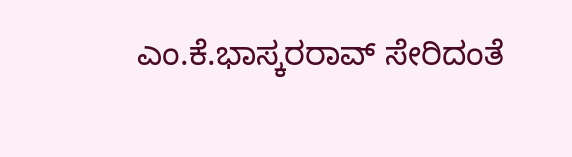ಎಂ.ಕೆ.ಭಾಸ್ಕರರಾವ್ ಸೇರಿದಂತೆ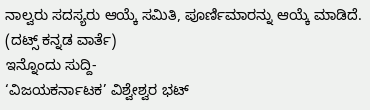ನಾಲ್ವರು ಸದಸ್ಯರು ಆಯ್ಕೆ ಸಮಿತಿ, ಪೂರ್ಣಿಮಾರನ್ನು ಆಯ್ಕೆ ಮಾಡಿದೆ.
(ದಟ್ಸ್ ಕನ್ನಡ ವಾರ್ತೆ)
ಇನ್ನೊಂದು ಸುದ್ದಿ-
‘ವಿಜಯಕರ್ನಾಟಕ’ ವಿಶ್ವೇಶ್ವರ ಭಟ್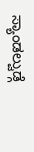ಸ್ಯಾಂಡಲ್ವುಡ್ಗೆ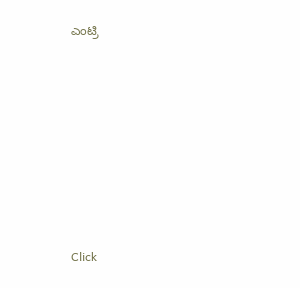ಎಂಟ್ರಿ












Click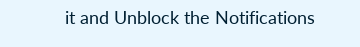it and Unblock the Notifications